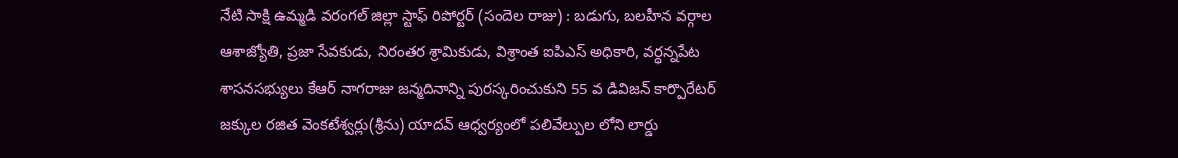నేటి సాక్షి ఉమ్మడి వరంగల్ జిల్లా స్టాఫ్ రిపోర్టర్ (సందెల రాజు) : బడుగు, బలహీన వర్గాల ఆశాజ్యోతి, ప్రజా సేవకుడు, నిరంతర శ్రామికుడు, విశ్రాంత ఐపిఎస్ అధికారి, వర్ధన్నపేట శాసనసభ్యులు కేఆర్ నాగరాజు జన్మదినాన్ని పురస్కరించుకుని 55 వ డివిజన్ కార్పొరేటర్ జక్కుల రజిత వెంకటేశ్వర్లు(శ్రీను) యాదవ్ ఆధ్వర్యంలో పలివేల్పుల లోని లార్డు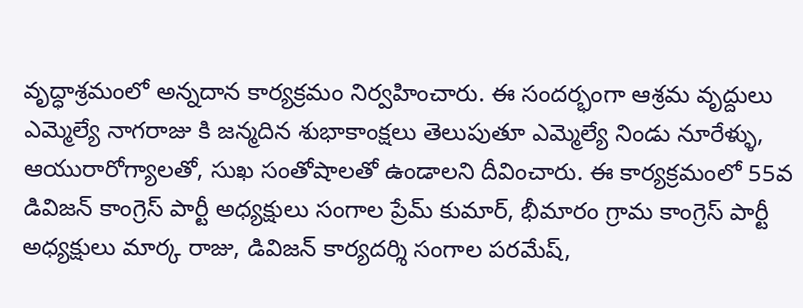వృద్ధాశ్రమంలో అన్నదాన కార్యక్రమం నిర్వహించారు. ఈ సందర్భంగా ఆశ్రమ వృద్దులు ఎమ్మెల్యే నాగరాజు కి జన్మదిన శుభాకాంక్షలు తెలుపుతూ ఎమ్మెల్యే నిండు నూరేళ్ళు, ఆయురారోగ్యాలతో, సుఖ సంతోషాలతో ఉండాలని దీవించారు. ఈ కార్యక్రమంలో 55వ డివిజన్ కాంగ్రెస్ పార్టీ అధ్యక్షులు సంగాల ప్రేమ్ కుమార్, భీమారం గ్రామ కాంగ్రెస్ పార్టీ అధ్యక్షులు మార్క రాజు, డివిజన్ కార్యదర్శి సంగాల పరమేష్,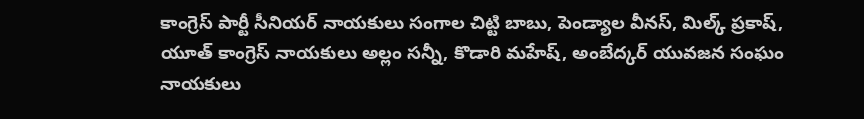కాంగ్రెస్ పార్టీ సీనియర్ నాయకులు సంగాల చిట్టి బాబు, పెండ్యాల వీనస్, మిల్క్ ప్రకాష్, యూత్ కాంగ్రెస్ నాయకులు అల్లం సన్నీ, కొడారి మహేష్, అంబేద్కర్ యువజన సంఘం నాయకులు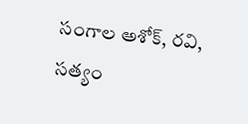సంగాల అశోక్, రవి, సత్యం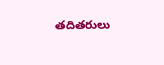తదితరులు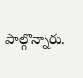పాల్గొన్నారు.